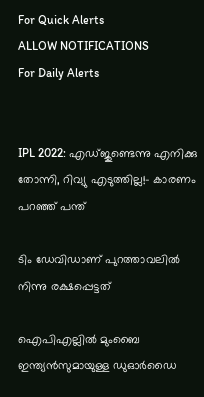For Quick Alerts
ALLOW NOTIFICATIONS
For Daily Alerts


IPL 2022: എഡ്ജുണ്ടെന്നു എനിക്കു തോന്നി, റിവ്യു എടുത്തില്ല!- കാരണം പറഞ്ഞ് പന്ത്

ടിം ഡേവിഡാണ് പുറത്താവലില്‍ നിന്നു രക്ഷപ്പെട്ടത്

ഐപിഎല്ലില്‍ മുംബൈ ഇന്ത്യന്‍സുമായുള്ള ഡുഓര്‍ഡൈ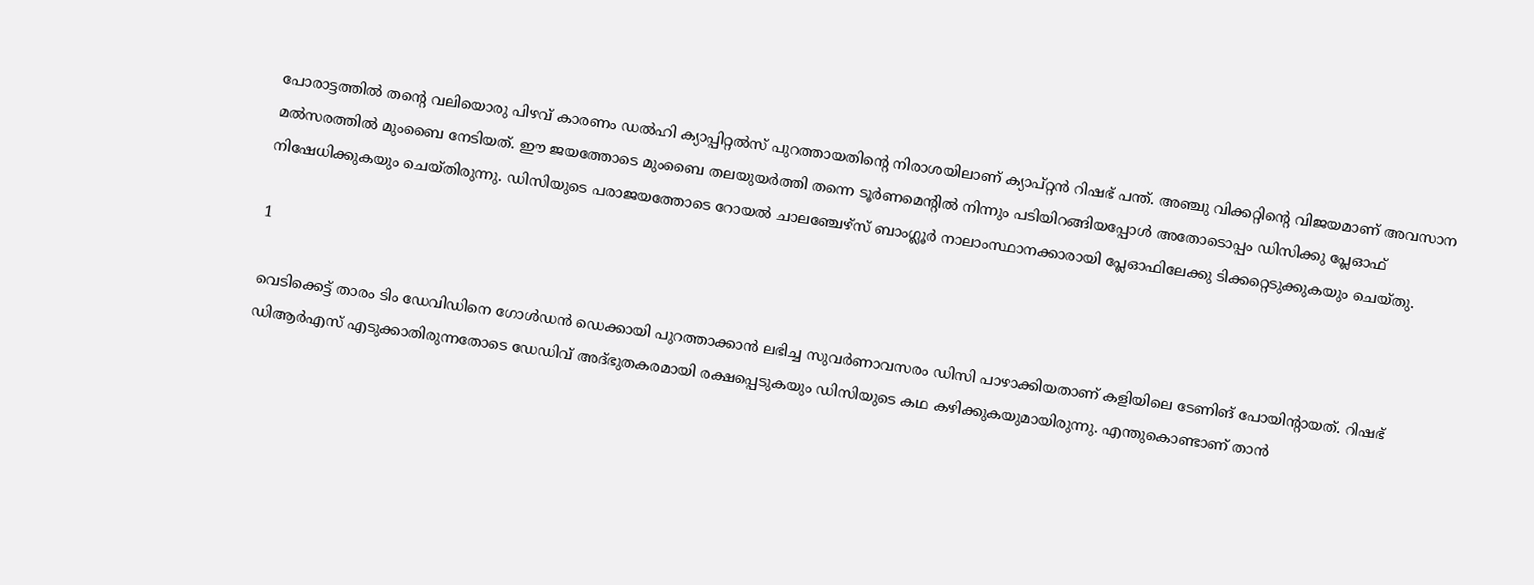പോരാട്ടത്തില്‍ തന്റെ വലിയൊരു പിഴവ് കാരണം ഡല്‍ഹി ക്യാപ്പിറ്റല്‍സ് പുറത്തായതിന്റെ നിരാശയിലാണ് ക്യാപ്റ്റന്‍ റിഷഭ് പന്ത്. അഞ്ചു വിക്കറ്റിന്റെ വിജയമാണ് അവസാന മല്‍സരത്തില്‍ മുംബൈ നേടിയത്. ഈ ജയത്തോടെ മുംബൈ തലയുയര്‍ത്തി തന്നെ ടൂര്‍ണമെന്റില്‍ നിന്നും പടിയിറങ്ങിയപ്പോള്‍ അതോടൊപ്പം ഡിസിക്കു പ്ലേഓഫ് നിഷേധിക്കുകയും ചെയ്തിരുന്നു. ഡിസിയുടെ പരാജയത്തോടെ റോയല്‍ ചാലഞ്ചേഴ്‌സ് ബാംഗ്ലൂര്‍ നാലാംസ്ഥാനക്കാരായി പ്ലേഓഫിലേക്കു ടിക്കറ്റെടുക്കുകയും ചെയ്തു.

1

വെടിക്കെട്ട് താരം ടിം ഡേവിഡിനെ ഗോള്‍ഡന്‍ ഡെക്കായി പുറത്താക്കാന്‍ ലഭിച്ച സുവര്‍ണാവസരം ഡിസി പാഴാക്കിയതാണ് കളിയിലെ ടേണിങ് പോയിന്റായത്. റിഷഭ് ഡിആര്‍എസ് എടുക്കാതിരുന്നതോടെ ഡേഡിവ് അദ്ഭുതകരമായി രക്ഷപ്പെടുകയും ഡിസിയുടെ കഥ കഴിക്കുകയുമായിരുന്നു. എന്തുകൊണ്ടാണ് താന്‍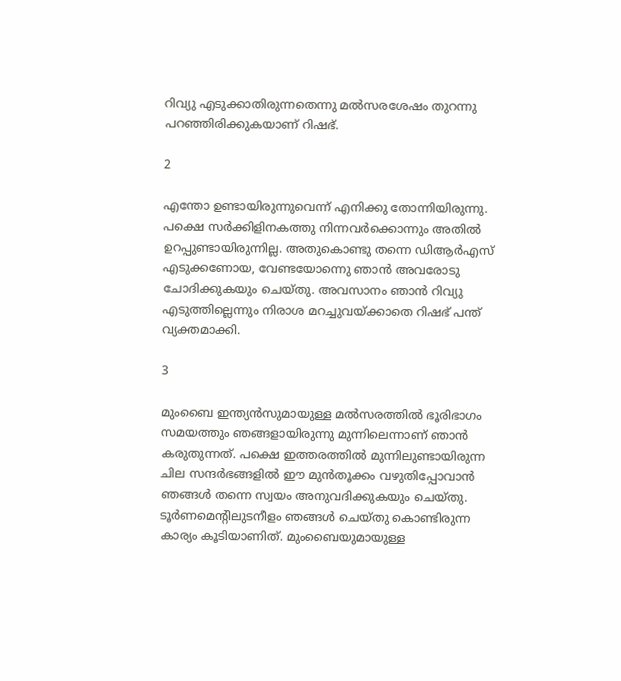റിവ്യു എടുക്കാതിരുന്നതെന്നു മല്‍സരശേഷം തുറന്നു പറഞ്ഞിരിക്കുകയാണ് റിഷഭ്.

2

എന്തോ ഉണ്ടായിരുന്നുവെന്ന് എനിക്കു തോന്നിയിരുന്നു. പക്ഷെ സര്‍ക്കിളിനകത്തു നിന്നവര്‍ക്കൊന്നും അതില്‍ ഉറപ്പുണ്ടായിരുന്നില്ല. അതുകൊണ്ടു തന്നെ ഡിആര്‍എസ് എടുക്കണോയ, വേണ്ടയോന്നെു ഞാന്‍ അവരോടു ചോദിക്കുകയും ചെയ്തു. അവസാനം ഞാന്‍ റിവ്യു എടുത്തില്ലെന്നും നിരാശ മറച്ചുവയ്ക്കാതെ റിഷഭ് പന്ത് വ്യക്തമാക്കി.

3

മുംബൈ ഇന്ത്യന്‍സുമായുള്ള മല്‍സരത്തില്‍ ഭൂരിഭാഗം സമയത്തും ഞങ്ങളായിരുന്നു മുന്നിലെന്നാണ് ഞാന്‍ കരുതുന്നത്. പക്ഷെ ഇത്തരത്തില്‍ മുന്നിലുണ്ടായിരുന്ന ചില സന്ദര്‍ഭങ്ങളില്‍ ഈ മുന്‍തൂക്കം വഴുതിപ്പോവാന്‍ ഞങ്ങള്‍ തന്നെ സ്വയം അനുവദിക്കുകയും ചെയ്തു. ടൂര്‍ണമെന്റിലുടനീളം ഞങ്ങള്‍ ചെയ്തു കൊണ്ടിരുന്ന കാര്യം കൂടിയാണിത്. മുംബൈയുമായുള്ള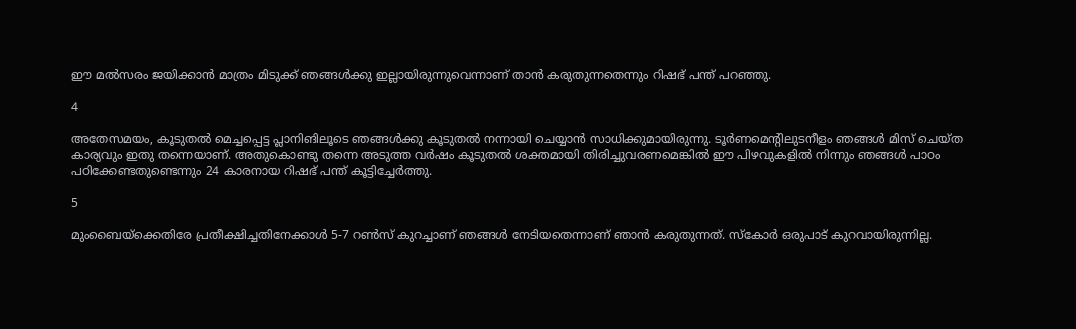ഈ മല്‍സരം ജയിക്കാന്‍ മാത്രം മിടുക്ക് ഞങ്ങള്‍ക്കു ഇല്ലായിരുന്നുവെന്നാണ് താന്‍ കരുതുന്നതെന്നും റിഷഭ് പന്ത് പറഞ്ഞു.

4

അതേസമയം, കൂടുതല്‍ മെച്ചപ്പെട്ട പ്ലാനിങിലൂടെ ഞങ്ങള്‍ക്കു കൂടുതല്‍ നന്നായി ചെയ്യാന്‍ സാധിക്കുമായിരുന്നു. ടൂര്‍ണമെന്റിലുടനീളം ഞങ്ങള്‍ മിസ് ചെയ്ത കാര്യവും ഇതു തന്നെയാണ്. അതുകൊണ്ടു തന്നെ അടുത്ത വര്‍ഷം കൂടുതല്‍ ശക്തമായി തിരിച്ചുവരണമെങ്കില്‍ ഈ പിഴവുകളില്‍ നിന്നും ഞങ്ങള്‍ പാഠം പഠിക്കേണ്ടതുണ്ടെന്നും 24 കാരനായ റിഷഭ് പന്ത് കൂട്ടിച്ചേര്‍ത്തു.

5

മുംബൈയ്‌ക്കെതിരേ പ്രതീക്ഷിച്ചതിനേക്കാള്‍ 5-7 റണ്‍സ് കുറച്ചാണ് ഞങ്ങള്‍ നേടിയതെന്നാണ് ഞാന്‍ കരുതുന്നത്. സ്‌കോര്‍ ഒരുപാട് കുറവായിരുന്നില്ല.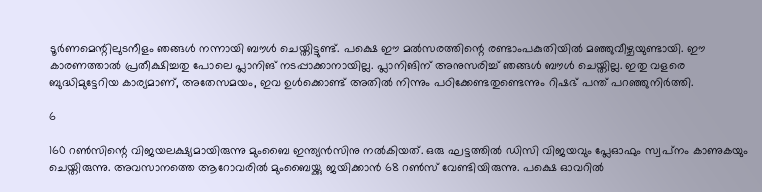ടൂര്‍ണമെന്റിലുടനീളം ഞങ്ങള്‍ നന്നായി ബൗള്‍ ചെയ്തിട്ടുണ്ട്. പക്ഷെ ഈ മല്‍സരത്തിന്റെ രണ്ടാംപകുതിയില്‍ മഞ്ഞുവീഴ്ചയുണ്ടായി. ഈ കാരണത്താല്‍ പ്രതീക്ഷിച്ചതു പോലെ പ്ലാനിങ് നടപ്പാക്കാനായില്ല. പ്ലാനിങിന് അനുസരിച്ച് ഞങ്ങള്‍ ബൗള്‍ ചെയ്തില്ല. ഇതു വളരെ ബുദ്ധിമുട്ടേറിയ കാര്യമാണ്, അതേസമയം, ഇവ ഉള്‍ക്കൊണ്ട് അതില്‍ നിന്നും പഠിക്കേണ്ടതുണ്ടെന്നും റിഷഭ് പന്ത് പറഞ്ഞുനിര്‍ത്തി.

6

160 റണ്‍സിന്റെ വിജയലക്ഷ്യമായിരുന്നു മുംബൈ ഇന്ത്യന്‍സിനു നല്‍കിയത്. ഒരു ഘട്ടത്തില്‍ ഡിസി വിജയവും പ്ലേഓഫും സ്വപ്‌നം കാണുകയും ചെയ്തിരുന്നു. അവസാനത്തെ ആറോവരില്‍ മുംബൈയ്ക്കു ജയിക്കാന്‍ 68 റണ്‍സ് വേണ്ടിയിരുന്നു. പക്ഷെ ഓവറില്‍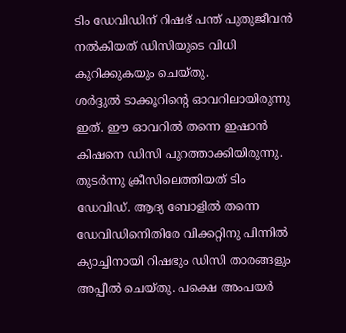ടിം ഡേവിഡിന് റിഷഭ് പന്ത് പുതുജീവന്‍ നല്‍കിയത് ഡിസിയുടെ വിധി കുറിക്കുകയും ചെയ്തു.
ശര്‍ദ്ദുല്‍ ടാക്കൂറിന്റെ ഓവറിലായിരുന്നു ഇത്. ഈ ഓവറില്‍ തന്നെ ഇഷാന്‍ കിഷനെ ഡിസി പുറത്താക്കിയിരുന്നു. തുടര്‍ന്നു ക്രീസിലെത്തിയത് ടിം ഡേവിഡ്. ആദ്യ ബോളില്‍ തന്നെ ഡേവിഡിനെിതിരേ വിക്കറ്റിനു പിന്നില്‍ ക്യാച്ചിനായി റിഷഭും ഡിസി താരങ്ങളും അപ്പീല്‍ ചെയ്തു. പക്ഷെ അംപയര്‍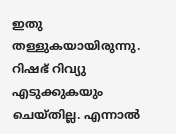ഇതു തള്ളുകയായിരുന്നു. റിഷഭ് റിവ്യു എടുക്കുകയും ചെയ്തില്ല. എന്നാല്‍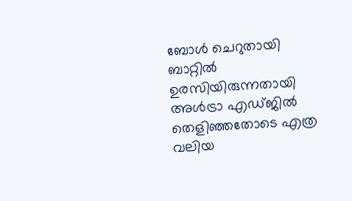ബോള്‍ ചെറുതായി ബാറ്റില്‍ ഉരസിയിരുന്നതായി അള്‍ട്രാ എഡ്ജില്‍ തെളിഞ്ഞതോടെ എത്ര വലിയ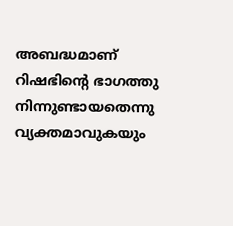അബദ്ധമാണ് റിഷഭിന്റെ ഭാഗത്തു നിന്നുണ്ടായതെന്നു വ്യക്തമാവുകയും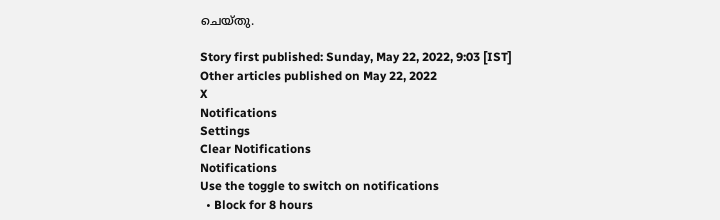ചെയ്തു.

Story first published: Sunday, May 22, 2022, 9:03 [IST]
Other articles published on May 22, 2022
X
Notifications
Settings
Clear Notifications
Notifications
Use the toggle to switch on notifications
  • Block for 8 hours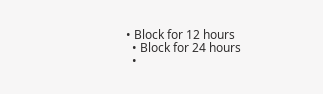• Block for 12 hours
  • Block for 24 hours
  •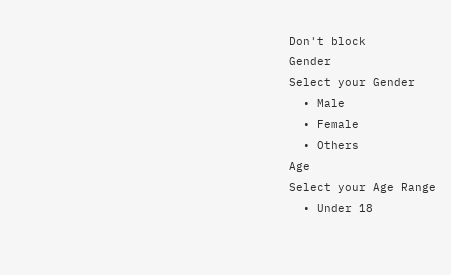Don't block
Gender
Select your Gender
  • Male
  • Female
  • Others
Age
Select your Age Range
  • Under 18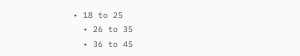• 18 to 25
  • 26 to 35
  • 36 to 45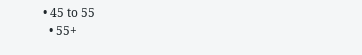• 45 to 55
  • 55+